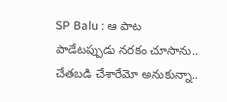SP Balu : ఆ పాట పాడేటప్పుడు నరకం చూసాను.. చేతబడి చేశారేమో అనుకున్నా..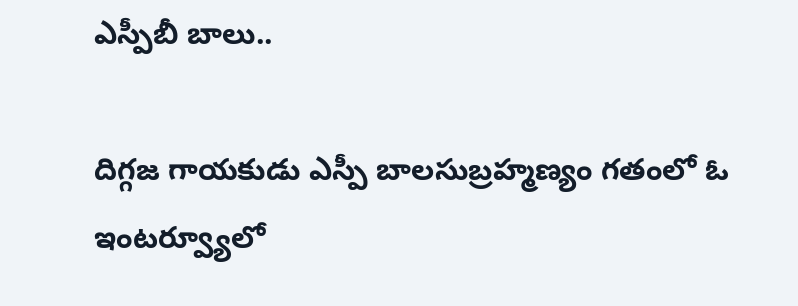ఎస్పీబీ బాలు..

దిగ్గజ గాయకుడు ఎస్పీ బాలసుబ్రహ్మణ్యం గతంలో ఓ ఇంటర్వ్యూలో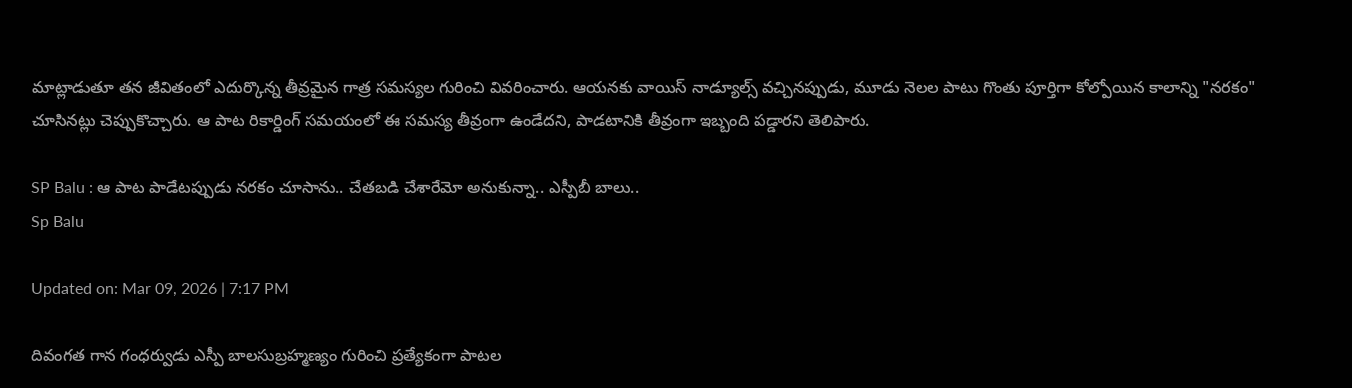మాట్లాడుతూ తన జీవితంలో ఎదుర్కొన్న తీవ్రమైన గాత్ర సమస్యల గురించి వివరించారు. ఆయనకు వాయిస్ నాడ్యూల్స్ వచ్చినప్పుడు, మూడు నెలల పాటు గొంతు పూర్తిగా కోల్పోయిన కాలాన్ని "నరకం" చూసినట్లు చెప్పుకొచ్చారు. ఆ పాట రికార్డింగ్ సమయంలో ఈ సమస్య తీవ్రంగా ఉండేదని, పాడటానికి తీవ్రంగా ఇబ్బంది పడ్డారని తెలిపారు.

SP Balu : ఆ పాట పాడేటప్పుడు నరకం చూసాను.. చేతబడి చేశారేమో అనుకున్నా.. ఎస్పీబీ బాలు..
Sp Balu

Updated on: Mar 09, 2026 | 7:17 PM

దివంగత గాన గంధర్వుడు ఎస్పీ బాలసుబ్రహ్మణ్యం గురించి ప్రత్యేకంగా పాటల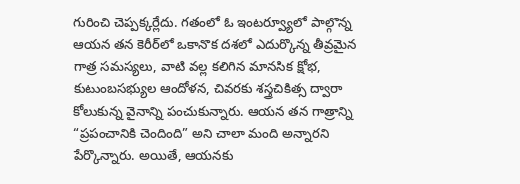గురించి చెప్పక్కర్లేదు. గతంలో ఓ ఇంటర్వ్యూలో పాల్గొన్న ఆయన తన కెరీర్‌లో ఒకానొక దశలో ఎదుర్కొన్న తీవ్రమైన గాత్ర సమస్యలు, వాటి వల్ల కలిగిన మానసిక క్షోభ, కుటుంబసభ్యుల ఆందోళన, చివరకు శస్త్రచికిత్స ద్వారా కోలుకున్న వైనాన్ని పంచుకున్నారు. ఆయన తన గాత్రాన్ని “ప్రపంచానికి చెందింది” అని చాలా మంది అన్నారని పేర్కొన్నారు. అయితే, ఆయనకు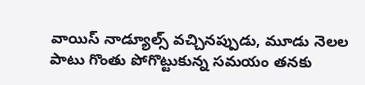వాయిస్ నాడ్యూల్స్ వచ్చినప్పుడు, మూడు నెలల పాటు గొంతు పోగొట్టుకున్న సమయం తనకు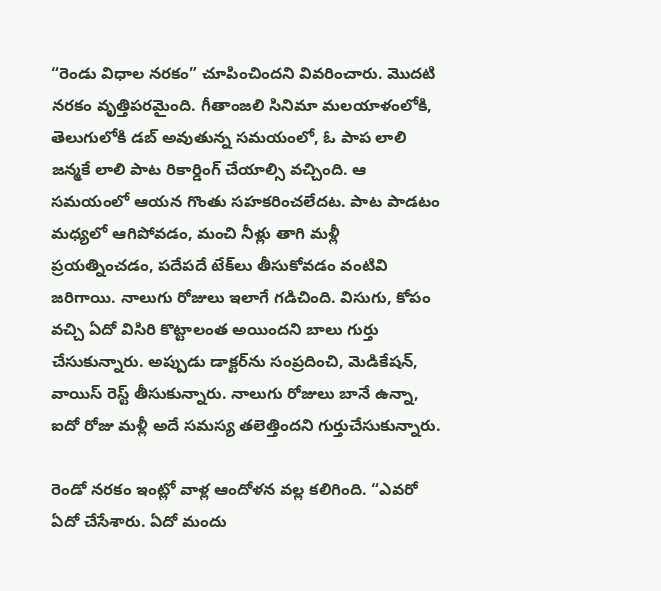“రెండు విధాల నరకం” చూపించిందని వివరించారు. మొదటి నరకం వృత్తిపరమైంది. గీతాంజలి సినిమా మలయాళంలోకి, తెలుగులోకి డబ్ అవుతున్న సమయంలో, ఓ పాప లాలి జన్మకే లాలి పాట రికార్డింగ్ చేయాల్సి వచ్చింది. ఆ సమయంలో ఆయన గొంతు సహకరించలేదట. పాట పాడటం మధ్యలో ఆగిపోవడం, మంచి నీళ్లు తాగి మళ్లీ ప్రయత్నించడం, పదేపదే టేక్‌లు తీసుకోవడం వంటివి జరిగాయి. నాలుగు రోజులు ఇలాగే గడిచింది. విసుగు, కోపం వచ్చి ఏదో విసిరి కొట్టాలంత అయిందని బాలు గుర్తు చేసుకున్నారు. అప్పుడు డాక్టర్‌ను సంప్రదించి, మెడికేషన్, వాయిస్ రెస్ట్ తీసుకున్నారు. నాలుగు రోజులు బానే ఉన్నా, ఐదో రోజు మళ్లీ అదే సమస్య తలెత్తిందని గుర్తుచేసుకున్నారు.

రెండో నరకం ఇంట్లో వాళ్ల ఆందోళన వల్ల కలిగింది. “ఎవరో ఏదో చేసేశారు. ఏదో మందు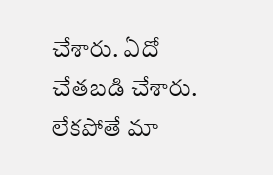చేశారు. ఏదో చేతబడి చేశారు. లేకపోతే మా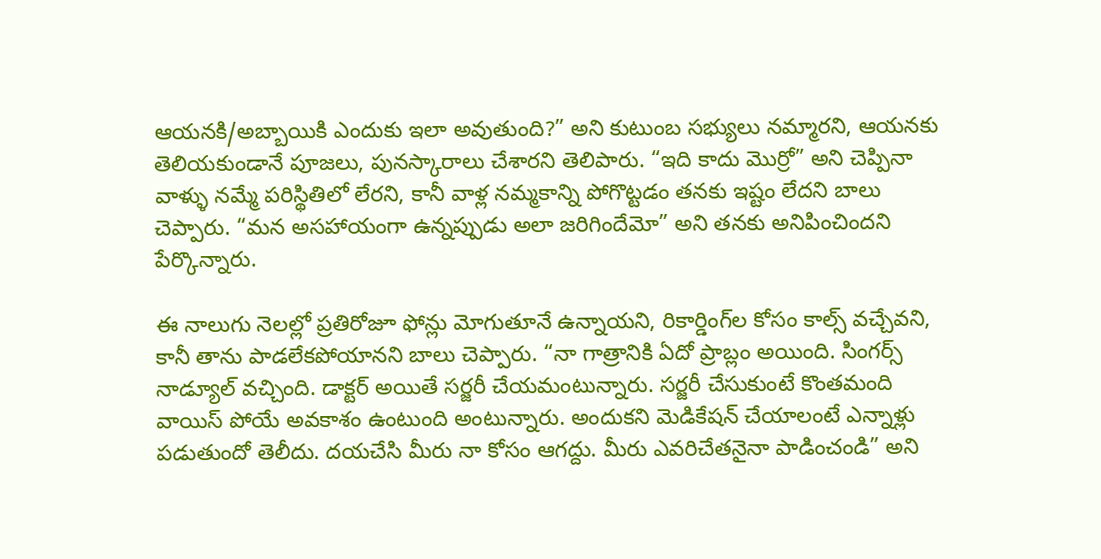ఆయనకి/అబ్బాయికి ఎందుకు ఇలా అవుతుంది?” అని కుటుంబ సభ్యులు నమ్మారని, ఆయనకు తెలియకుండానే పూజలు, పునస్కారాలు చేశారని తెలిపారు. “ఇది కాదు మొర్రో” అని చెప్పినా వాళ్ళు నమ్మే పరిస్థితిలో లేరని, కానీ వాళ్ల నమ్మకాన్ని పోగొట్టడం తనకు ఇష్టం లేదని బాలు చెప్పారు. “మన అసహాయంగా ఉన్నప్పుడు అలా జరిగిందేమో” అని తనకు అనిపించిందని పేర్కొన్నారు.

ఈ నాలుగు నెలల్లో ప్రతిరోజూ ఫోన్లు మోగుతూనే ఉన్నాయని, రికార్డింగ్‌ల కోసం కాల్స్ వచ్చేవని, కానీ తాను పాడలేకపోయానని బాలు చెప్పారు. “నా గాత్రానికి ఏదో ప్రాబ్లం అయింది. సింగర్స్ నాడ్యూల్ వచ్చింది. డాక్టర్ అయితే సర్జరీ చేయమంటున్నారు. సర్జరీ చేసుకుంటే కొంతమంది వాయిస్ పోయే అవకాశం ఉంటుంది అంటున్నారు. అందుకని మెడికేషన్ చేయాలంటే ఎన్నాళ్లు పడుతుందో తెలీదు. దయచేసి మీరు నా కోసం ఆగద్దు. మీరు ఎవరిచేతనైనా పాడించండి” అని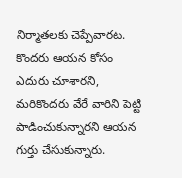నిర్మాతలకు చెప్పేవారట. కొందరు ఆయన కోసం ఎదురు చూశారని, మరికొందరు వేరే వారిని పెట్టి పాడించుకున్నారని ఆయన గుర్తు చేసుకున్నారు.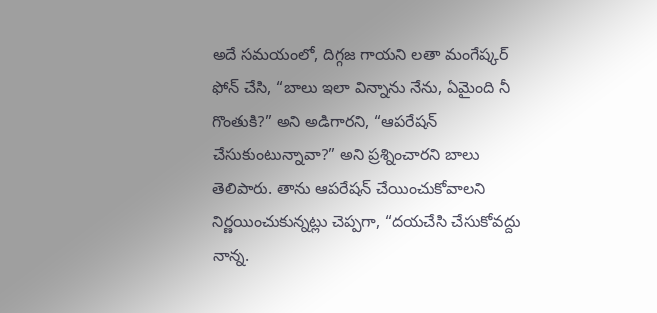అదే సమయంలో, దిగ్గజ గాయని లతా మంగేష్కర్ ఫోన్ చేసి, “బాలు ఇలా విన్నాను నేను, ఏమైంది నీ గొంతుకి?” అని అడిగారని, “ఆపరేషన్ చేసుకుంటున్నావా?” అని ప్రశ్నించారని బాలు తెలిపారు. తాను ఆపరేషన్ చేయించుకోవాలని నిర్ణయించుకున్నట్లు చెప్పగా, “దయచేసి చేసుకోవద్దు నాన్న.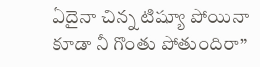ఏదైనా చిన్న టిష్యూ పోయినా కూడా నీ గొంతు పోతుందిరా”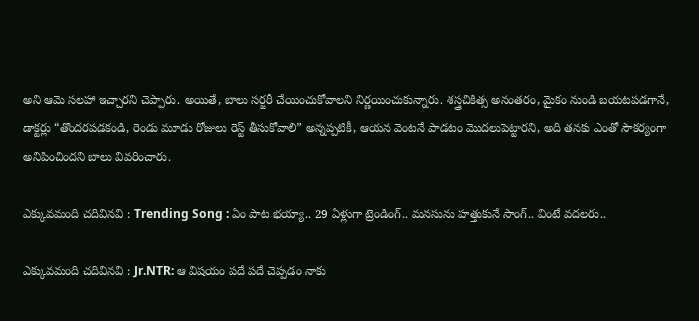అని ఆమె సలహా ఇచ్చారని చెప్పారు. అయితే, బాలు సర్జరీ చేయించుకోవాలని నిర్ణయించుకున్నారు. శస్త్రచికిత్స అనంతరం, మైకం నుండి బయటపడగానే, డాక్టర్లు “తొందరపడకండి, రెండు మూడు రోజులు రెస్ట్ తీసుకోవాలి” అన్నప్పటికీ, ఆయన వెంటనే పాడటం మొదలుపెట్టారని, అది తనకు ఎంతో సౌకర్యంగా అనిపించిందని బాలు వివరించారు.

ఎక్కువమంది చదివినవి : Trending Song : ఏం పాట భయ్యా.. 29 ఏళ్లుగా ట్రెండింగ్.. మనసును హత్తుకునే సాంగ్.. వింటే వదలరు..

ఎక్కువమంది చదివినవి : Jr.NTR: ఆ విషయం పదే పదే చెప్పడం నాకు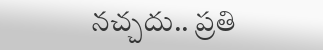నచ్చదు.. ప్రతి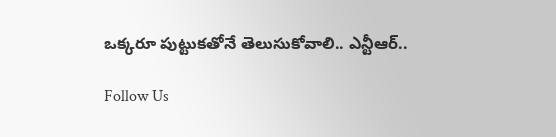ఒక్కరూ పుట్టుకతోనే తెలుసుకోవాలి.. ఎన్టీఆర్..

Follow Us